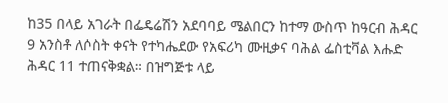ከ35 በላይ አገራት በፌዴሬሽን አደባባይ ሜልበርን ከተማ ውስጥ ከዓርብ ሕዳር 9 አንስቶ ለሶስት ቀናት የተካሔደው የአፍሪካ ሙዚቃና ባሕል ፌስቲቫል እሑድ ሕዳር 11 ተጠናቅቋል። በዝግጅቱ ላይ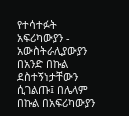የተሳተፉት አፍሪካውያን - አውስትራሊያውያን በአንድ በኩል ደስተኝነታቸውን ሲገልጡ፤ በሌላም በኩል በአፍሪካውያን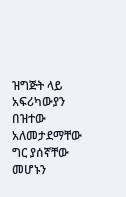ዝግጅት ላይ አፍሪካውያን በዝተው አለመታደማቸው ግር ያሰኛቸው መሆኑን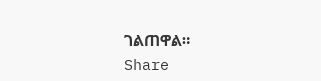ገልጠዋል።
Share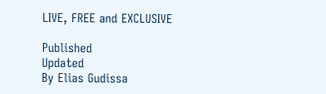LIVE, FREE and EXCLUSIVE

Published
Updated
By Elias Gudissa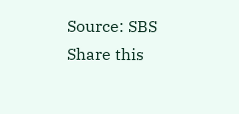Source: SBS
Share this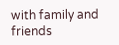with family and friends